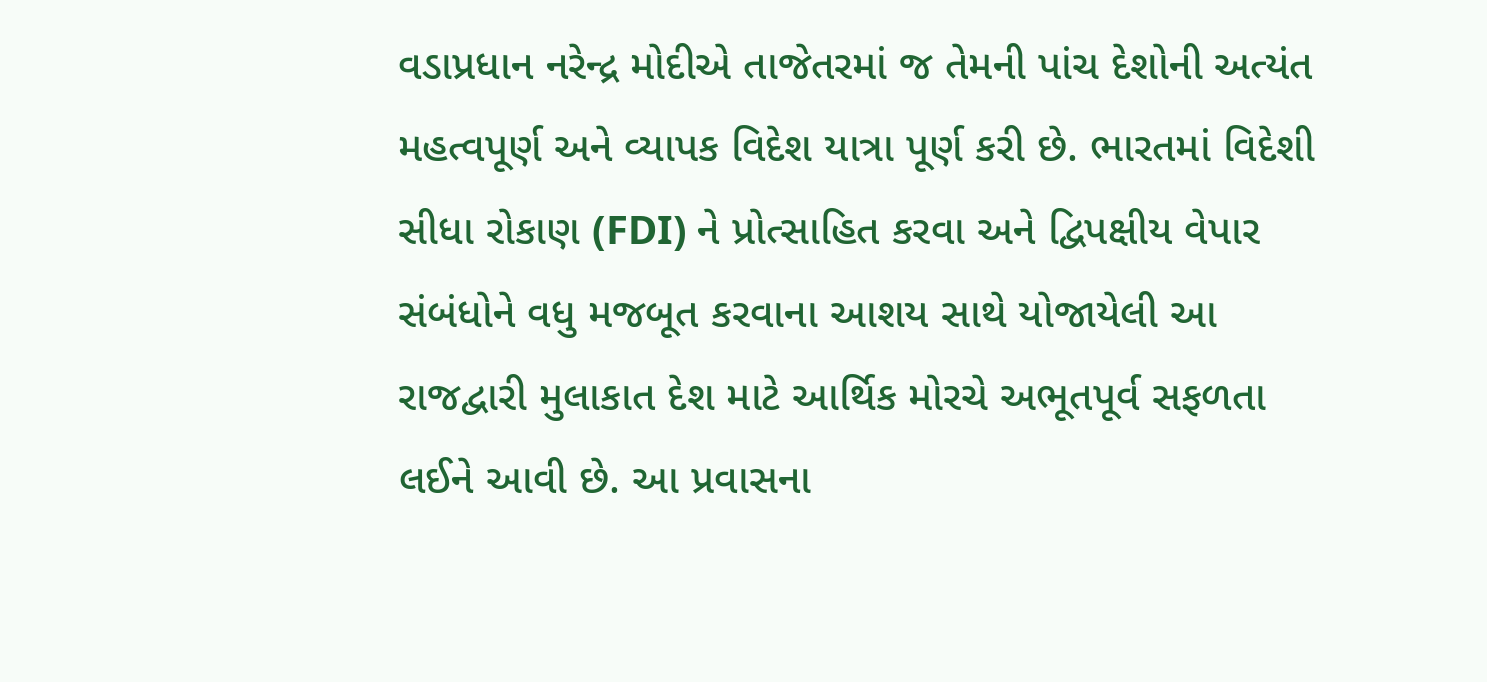વડાપ્રધાન નરેન્દ્ર મોદીએ તાજેતરમાં જ તેમની પાંચ દેશોની અત્યંત મહત્વપૂર્ણ અને વ્યાપક વિદેશ યાત્રા પૂર્ણ કરી છે. ભારતમાં વિદેશી સીધા રોકાણ (FDI) ને પ્રોત્સાહિત કરવા અને દ્વિપક્ષીય વેપાર સંબંધોને વધુ મજબૂત કરવાના આશય સાથે યોજાયેલી આ રાજદ્વારી મુલાકાત દેશ માટે આર્થિક મોરચે અભૂતપૂર્વ સફળતા લઈને આવી છે. આ પ્રવાસના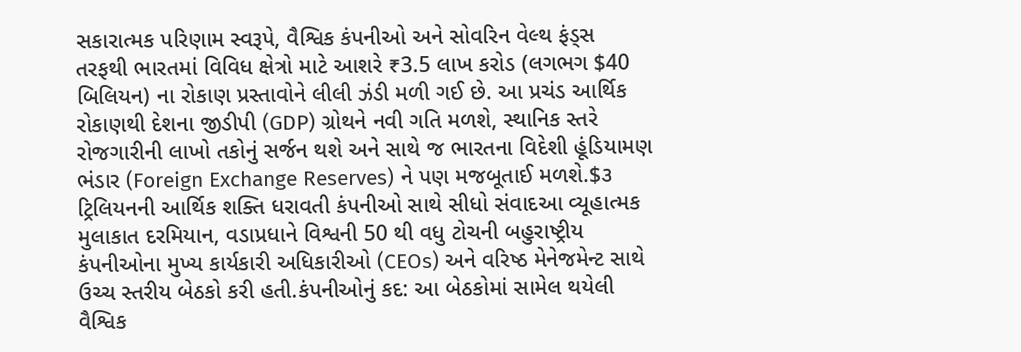સકારાત્મક પરિણામ સ્વરૂપે, વૈશ્વિક કંપનીઓ અને સોવરિન વેલ્થ ફંડ્સ તરફથી ભારતમાં વિવિધ ક્ષેત્રો માટે આશરે ₹3.5 લાખ કરોડ (લગભગ $40 બિલિયન) ના રોકાણ પ્રસ્તાવોને લીલી ઝંડી મળી ગઈ છે. આ પ્રચંડ આર્થિક રોકાણથી દેશના જીડીપી (GDP) ગ્રોથને નવી ગતિ મળશે, સ્થાનિક સ્તરે રોજગારીની લાખો તકોનું સર્જન થશે અને સાથે જ ભારતના વિદેશી હૂંડિયામણ ભંડાર (Foreign Exchange Reserves) ને પણ મજબૂતાઈ મળશે.$૩ ટ્રિલિયનની આર્થિક શક્તિ ધરાવતી કંપનીઓ સાથે સીધો સંવાદઆ વ્યૂહાત્મક મુલાકાત દરમિયાન, વડાપ્રધાને વિશ્વની 50 થી વધુ ટોચની બહુરાષ્ટ્રીય કંપનીઓના મુખ્ય કાર્યકારી અધિકારીઓ (CEOs) અને વરિષ્ઠ મેનેજમેન્ટ સાથે ઉચ્ચ સ્તરીય બેઠકો કરી હતી.કંપનીઓનું કદ: આ બેઠકોમાં સામેલ થયેલી વૈશ્વિક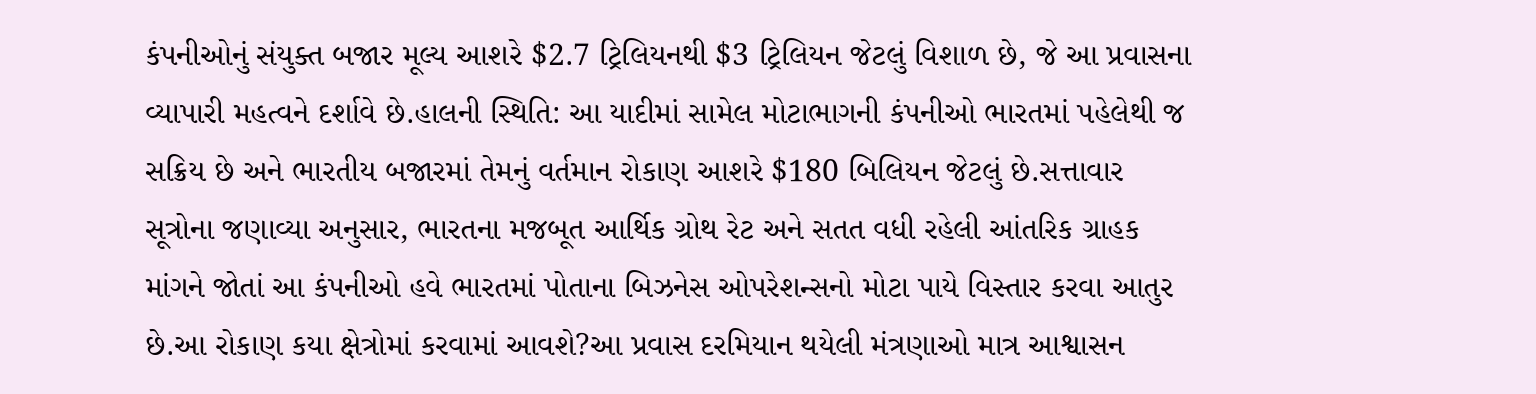કંપનીઓનું સંયુક્ત બજાર મૂલ્ય આશરે $2.7 ટ્રિલિયનથી $3 ટ્રિલિયન જેટલું વિશાળ છે, જે આ પ્રવાસના વ્યાપારી મહત્વને દર્શાવે છે.હાલની સ્થિતિ: આ યાદીમાં સામેલ મોટાભાગની કંપનીઓ ભારતમાં પહેલેથી જ સક્રિય છે અને ભારતીય બજારમાં તેમનું વર્તમાન રોકાણ આશરે $180 બિલિયન જેટલું છે.સત્તાવાર સૂત્રોના જણાવ્યા અનુસાર, ભારતના મજબૂત આર્થિક ગ્રોથ રેટ અને સતત વધી રહેલી આંતરિક ગ્રાહક માંગને જોતાં આ કંપનીઓ હવે ભારતમાં પોતાના બિઝનેસ ઓપરેશન્સનો મોટા પાયે વિસ્તાર કરવા આતુર છે.આ રોકાણ કયા ક્ષેત્રોમાં કરવામાં આવશે?આ પ્રવાસ દરમિયાન થયેલી મંત્રણાઓ માત્ર આશ્વાસન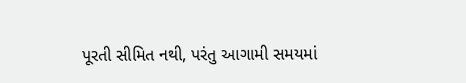પૂરતી સીમિત નથી, પરંતુ આગામી સમયમાં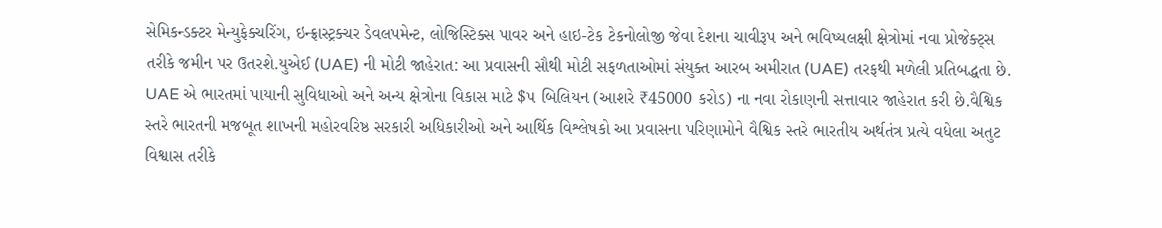સેમિકન્ડક્ટર મેન્યુફેક્ચરિંગ, ઇન્ફ્રાસ્ટ્રક્ચર ડેવલપમેન્ટ, લોજિસ્ટિક્સ પાવર અને હાઇ-ટેક ટેકનોલોજી જેવા દેશના ચાવીરૂપ અને ભવિષ્યલક્ષી ક્ષેત્રોમાં નવા પ્રોજેક્ટ્સ તરીકે જમીન પર ઉતરશે.યુએઈ (UAE) ની મોટી જાહેરાત: આ પ્રવાસની સૌથી મોટી સફળતાઓમાં સંયુક્ત આરબ અમીરાત (UAE) તરફથી મળેલી પ્રતિબદ્ધતા છે. UAE એ ભારતમાં પાયાની સુવિધાઓ અને અન્ય ક્ષેત્રોના વિકાસ માટે $૫ બિલિયન (આશરે ₹45000 કરોડ) ના નવા રોકાણની સત્તાવાર જાહેરાત કરી છે.વૈશ્વિક સ્તરે ભારતની મજબૂત શાખની મહોરવરિષ્ઠ સરકારી અધિકારીઓ અને આર્થિક વિશ્લેષકો આ પ્રવાસના પરિણામોને વૈશ્વિક સ્તરે ભારતીય અર્થતંત્ર પ્રત્યે વધેલા અતુટ વિશ્વાસ તરીકે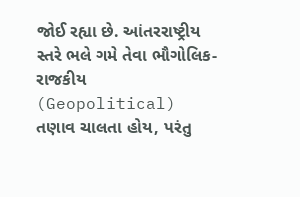જોઈ રહ્યા છે. આંતરરાષ્ટ્રીય સ્તરે ભલે ગમે તેવા ભૌગોલિક-રાજકીય (Geopolitical) તણાવ ચાલતા હોય, પરંતુ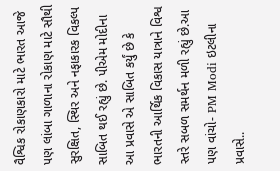વૈશ્વિક રોકાણકારો માટે ભારત આજે પણ લાંબા ગાળાના રોકાણ માટે સૌથી સુરક્ષિત, સ્થિર અને નફાકારક વિકલ્પ સાબિત થઈ રહ્યું છે. પીએમ મોદીના આ પ્રવાસે એ સાબિત કર્યું છે કે ભારતની આર્થિક વિકાસ યાત્રાને વિશ્વ સ્તરે સબળ સમર્થન મળી રહ્યું છે.આ પણ વાંચો- PM Modi ઇટલીના પ્રવાસે..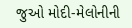જુઓ મોદી-મેલોનીની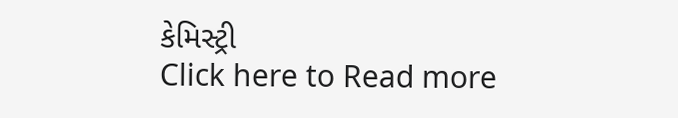કેમિસ્ટ્રી
Click here to Read more